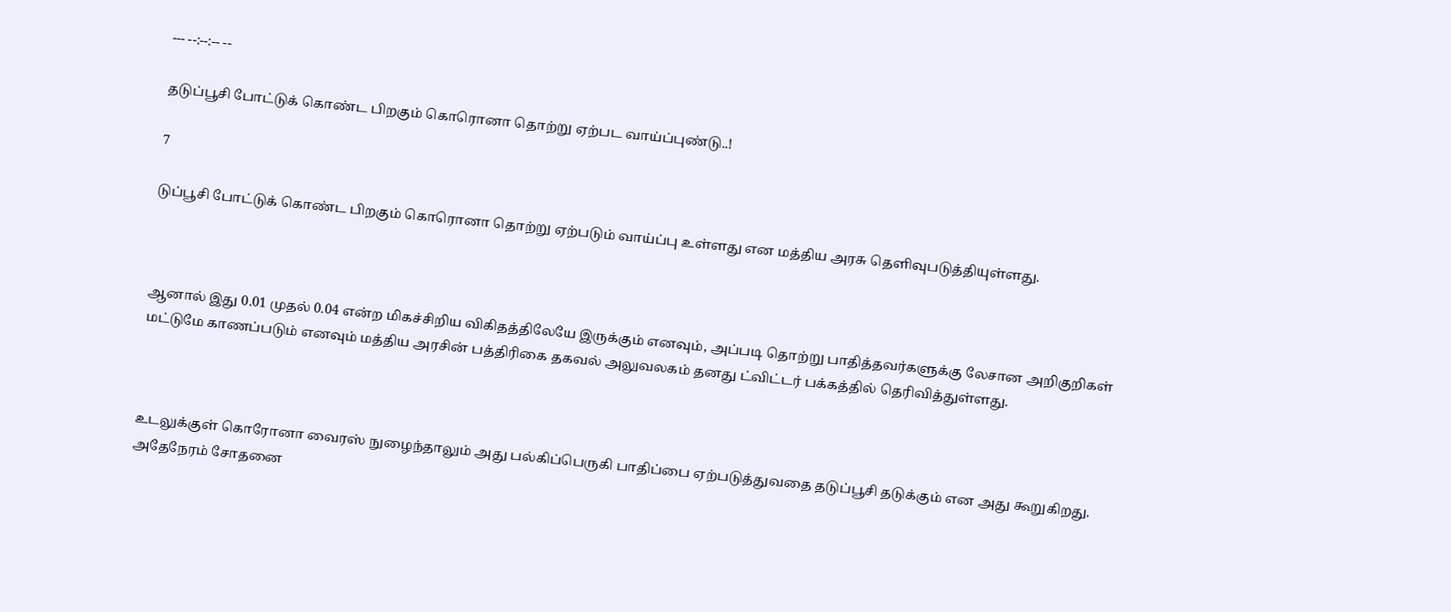--- --:--:-- --

தடுப்பூசி போட்டுக் கொண்ட பிறகும் கொரொனா தொற்று ஏற்பட வாய்ப்புண்டு..!

7

டுப்பூசி போட்டுக் கொண்ட பிறகும் கொரொனா தொற்று ஏற்படும் வாய்ப்பு உள்ளது என மத்திய அரசு தெளிவுபடுத்தியுள்ளது.



ஆனால் இது 0.01 முதல் 0.04 என்ற மிகச்சிறிய விகிதத்திலேயே இருக்கும் எனவும், அப்படி தொற்று பாதித்தவர்களுக்கு லேசான அறிகுறிகள் மட்டுமே காணப்படும் எனவும் மத்திய அரசின் பத்திரிகை தகவல் அலுவலகம் தனது ட்விட்டர் பக்கத்தில் தெரிவித்துள்ளது.



உடலுக்குள் கொரோனா வைரஸ் நுழைந்தாலும் அது பல்கிப்பெருகி பாதிப்பை ஏற்படுத்துவதை தடுப்பூசி தடுக்கும் என அது கூறுகிறது. அதேநேரம் சோதனை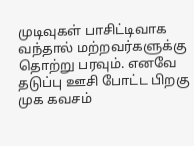முடிவுகள் பாசிட்டிவாக வந்தால் மற்றவர்களுக்கு தொற்று பரவும். எனவே தடுப்பு ஊசி போட்ட பிறகு முக கவசம்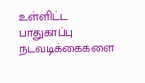உள்ளிட்ட பாதுகாப்பு நடவடிக்கைகளை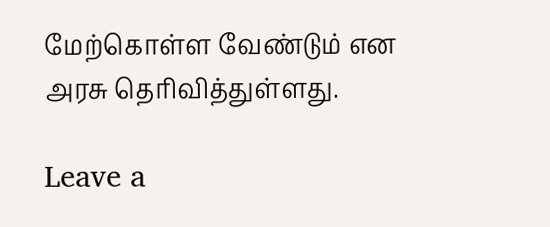மேற்கொள்ள வேண்டும் என அரசு தெரிவித்துள்ளது.

Leave a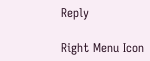Reply

Right Menu Icon